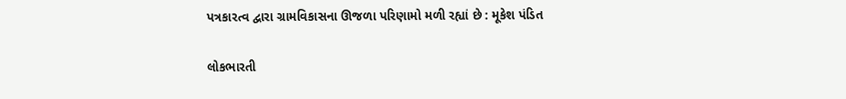પત્રકારત્વ દ્વારા ગ્રામવિકાસના ઊજળા પરિણામો મળી રહ્યાં છે : મૂકેશ પંડિત

લોકભારતી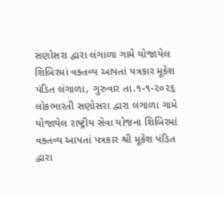સણોસરા દ્વારા લંગાળા ગામે યોજાયેલ શિબિરમાં વક્તવ્ય આપતાં પત્રકાર મૂકેશ પંડિત લંગાળા, ગુરુવાર તા.૧-૧-૨૦૨૬ લોકભારતી સણોસરા દ્વારા લંગાળા ગામે યોજાયેલ રાષ્ટ્રીય સેવા યોજના શિબિરમાં વક્તવ્ય આપતાં પત્રકાર શ્રી મૂકેશ પંડિત દ્વારા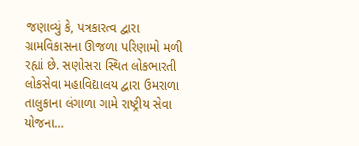જણાવ્યું કે, પત્રકારત્વ દ્વારા ગ્રામવિકાસના ઊજળા પરિણામો મળી રહ્યાં છે. સણોસરા સ્થિત લોકભારતી લોકસેવા મહાવિદ્યાલય દ્વારા ઉમરાળા તાલુકાના લંગાળા ગામે રાષ્ટ્રીય સેવા યોજના…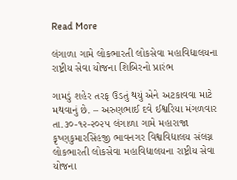Read More

લંગાળા ગામે લોકભારતી લોકસેવા મહાવિદ્યાલયના રાષ્ટ્રીય સેવા યોજના શિબિરનો પ્રારંભ

ગામડું શહેર તરફ ઉડતું થયું એને અટકાવવા માટે મથવાનું છે. – અરુણભાઈ દવે ઈશ્વરિયા મંગળવાર તા.૩૦-૧૨-૨૦૨૫ લંગાળા ગામે મહારાજા કૃષ્ણકુમારસિંહજી ભાવનગર વિશ્વવિદ્યાલય સંલગ્ન લોકભારતી લોકસેવા મહાવિદ્યાલયના રાષ્ટ્રીય સેવા યોજના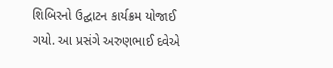શિબિરનો ઉદ્ઘાટન કાર્યક્રમ યોજાઈ ગયો. આ પ્રસંગે અરુણભાઈ દવેએ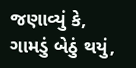જણાવ્યું કે, ગામડું બેઠું થયું,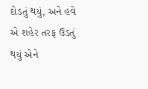દોડતું થયું, અને હવે એ શહેર તરફ ઉડતું થયું એને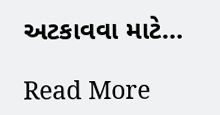અટકાવવા માટે…

Read More